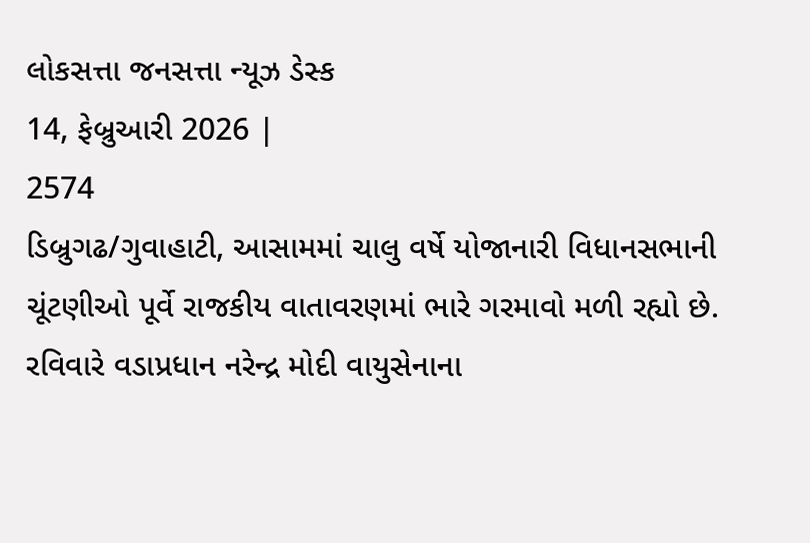લોકસત્તા જનસત્તા ન્યૂઝ ડેસ્ક
14, ફેબ્રુઆરી 2026 |
2574
ડિબ્રુગઢ/ગુવાહાટી, આસામમાં ચાલુ વર્ષે યોજાનારી વિધાનસભાની ચૂંટણીઓ પૂર્વે રાજકીય વાતાવરણમાં ભારે ગરમાવો મળી રહ્યો છે. રવિવારે વડાપ્રધાન નરેન્દ્ર મોદી વાયુસેનાના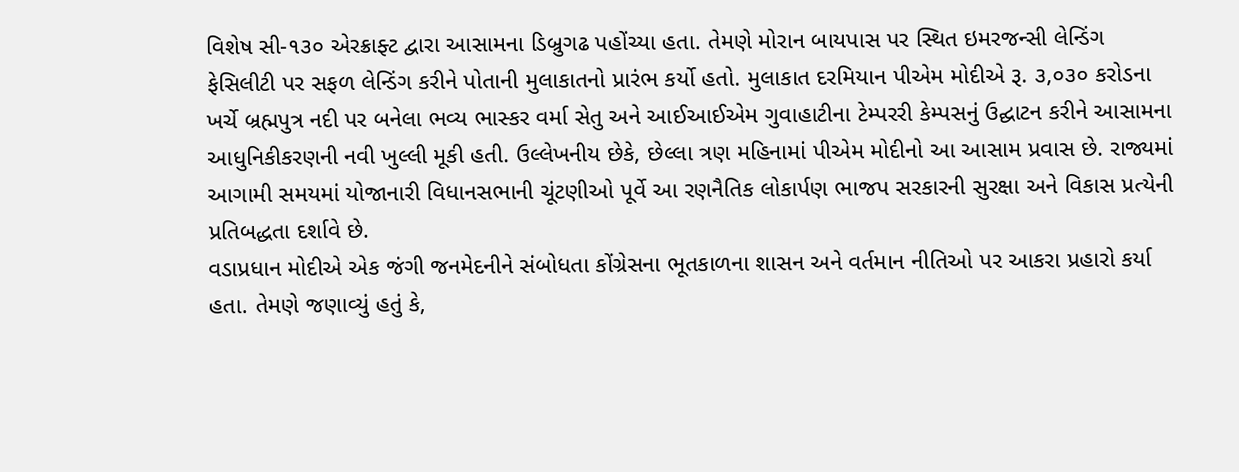વિશેષ સી-૧૩૦ એરક્રાફ્ટ દ્વારા આસામના ડિબ્રુગઢ પહોંચ્યા હતા. તેમણે મોરાન બાયપાસ પર સ્થિત ઇમરજન્સી લેન્ડિંગ ફેસિલીટી પર સફળ લેન્ડિંગ કરીને પોતાની મુલાકાતનો પ્રારંભ કર્યો હતો. મુલાકાત દરમિયાન પીએમ મોદીએ રૂ. ૩,૦૩૦ કરોડના ખર્ચે બ્રહ્મપુત્ર નદી પર બનેલા ભવ્ય ભાસ્કર વર્મા સેતુ અને આઈઆઈએમ ગુવાહાટીના ટેમ્પરરી કેમ્પસનું ઉદ્ઘાટન કરીને આસામના આધુનિકીકરણની નવી ખુલ્લી મૂકી હતી. ઉલ્લેખનીય છેકે, છેલ્લા ત્રણ મહિનામાં પીએમ મોદીનો આ આસામ પ્રવાસ છે. રાજ્યમાં આગામી સમયમાં યોજાનારી વિધાનસભાની ચૂંટણીઓ પૂર્વે આ રણનૈતિક લોકાર્પણ ભાજપ સરકારની સુરક્ષા અને વિકાસ પ્રત્યેની પ્રતિબદ્ધતા દર્શાવે છે.
વડાપ્રધાન મોદીએ એક જંગી જનમેદનીને સંબોધતા કોંગ્રેસના ભૂતકાળના શાસન અને વર્તમાન નીતિઓ પર આકરા પ્રહારો કર્યા હતા. તેમણે જણાવ્યું હતું કે,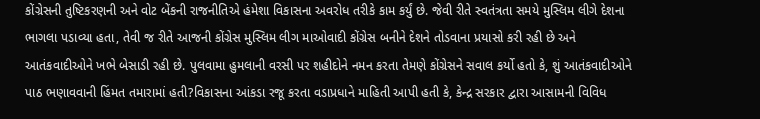કોંગ્રેસની તુષ્ટિકરણની અને વોટ બેંકની રાજનીતિએ હંમેશા વિકાસના અવરોધ તરીકે કામ કર્યું છે. જેવી રીતે સ્વતંત્રતા સમયે મુસ્લિમ લીગે દેશના ભાગલા પડાવ્યા હતા, તેવી જ રીતે આજની કોંગ્રેસ મુસ્લિમ લીગ માઓવાદી કોંગ્રેસ બનીને દેશને તોડવાના પ્રયાસો કરી રહી છે અને આતંકવાદીઓને ખભે બેસાડી રહી છે. પુલવામા હુમલાની વરસી પર શહીદોને નમન કરતા તેમણે કોંગ્રેસને સવાલ કર્યો હતો કે, શું આતંકવાદીઓને પાઠ ભણાવવાની હિંમત તમારામાં હતી?વિકાસના આંકડા રજૂ કરતા વડાપ્રધાને માહિતી આપી હતી કે, કેન્દ્ર સરકાર દ્વારા આસામની વિવિધ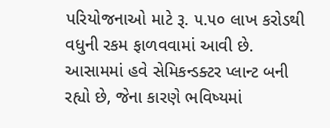પરિયોજનાઓ માટે રૂ. ૫.૫૦ લાખ કરોડથી વધુની રકમ ફાળવવામાં આવી છે. આસામમાં હવે સેમિકન્ડક્ટર પ્લાન્ટ બની રહ્યો છે, જેના કારણે ભવિષ્યમાં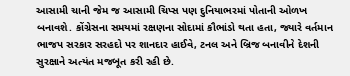આસામી ચાની જેમ જ આસામી ચિપ્સ પણ દુનિયાભરમાં પોતાની ઓળખ બનાવશે. કોંગ્રેસના સમયમાં રક્ષણના સોદામાં કૌભાંડો થતા હતા, જ્યારે વર્તમાન ભાજપ સરકાર સરહદો પર શાનદાર હાઈવે, ટનલ અને બ્રિજ બનાવીને દેશની સુરક્ષાને અત્યંત મજબૂત કરી રહી છે.